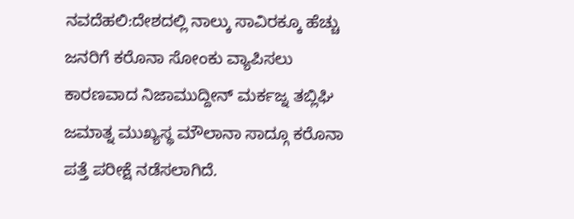ನವದೆಹಲಿ:ದೇಶದಲ್ಲಿ ನಾಲ್ಕು ಸಾವಿರಕ್ಕೂ ಹೆಚ್ಚು ಜನರಿಗೆ ಕರೊನಾ ಸೋಂಕು ವ್ಯಾಪಿಸಲು ಕಾರಣವಾದ ನಿಜಾಮುದ್ದೀನ್ ಮರ್ಕಜ್ನ ತಬ್ಲಿಘಿ ಜಮಾತ್ನ ಮುಖ್ಯಸ್ಥ ಮೌಲಾನಾ ಸಾದ್ಗೂ ಕರೊನಾ ಪತ್ತೆ ಪರೀಕ್ಷೆ ನಡೆಸಲಾಗಿದೆ.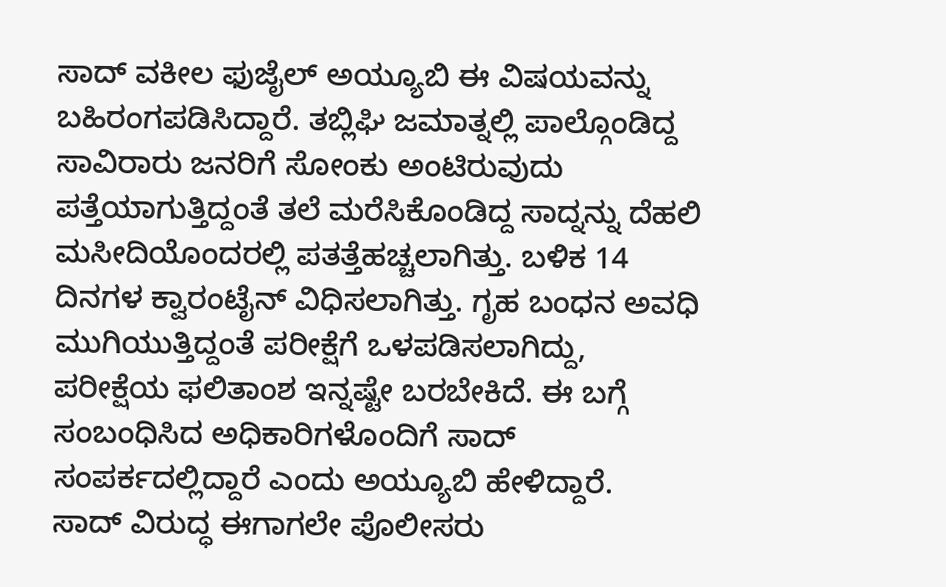ಸಾದ್ ವಕೀಲ ಫುಜೈಲ್ ಅಯ್ಯೂಬಿ ಈ ವಿಷಯವನ್ನು ಬಹಿರಂಗಪಡಿಸಿದ್ದಾರೆ. ತಬ್ಲಿಘಿ ಜಮಾತ್ನಲ್ಲಿ ಪಾಲ್ಗೊಂಡಿದ್ದ ಸಾವಿರಾರು ಜನರಿಗೆ ಸೋಂಕು ಅಂಟಿರುವುದು ಪತ್ತೆಯಾಗುತ್ತಿದ್ದಂತೆ ತಲೆ ಮರೆಸಿಕೊಂಡಿದ್ದ ಸಾದ್ನನ್ನು ದೆಹಲಿ ಮಸೀದಿಯೊಂದರಲ್ಲಿ ಪತತ್ತೆಹಚ್ಚಲಾಗಿತ್ತು. ಬಳಿಕ 14 ದಿನಗಳ ಕ್ವಾರಂಟೈನ್ ವಿಧಿಸಲಾಗಿತ್ತು. ಗೃಹ ಬಂಧನ ಅವಧಿ ಮುಗಿಯುತ್ತಿದ್ದಂತೆ ಪರೀಕ್ಷೆಗೆ ಒಳಪಡಿಸಲಾಗಿದ್ದು, ಪರೀಕ್ಷೆಯ ಫಲಿತಾಂಶ ಇನ್ನಷ್ಟೇ ಬರಬೇಕಿದೆ. ಈ ಬಗ್ಗೆ ಸಂಬಂಧಿಸಿದ ಅಧಿಕಾರಿಗಳೊಂದಿಗೆ ಸಾದ್ ಸಂಪರ್ಕದಲ್ಲಿದ್ದಾರೆ ಎಂದು ಅಯ್ಯೂಬಿ ಹೇಳಿದ್ದಾರೆ.
ಸಾದ್ ವಿರುದ್ಧ ಈಗಾಗಲೇ ಪೊಲೀಸರು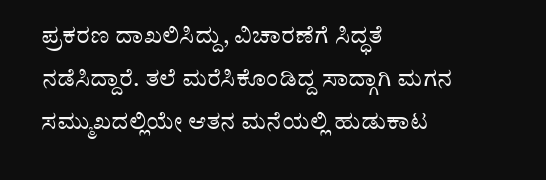ಪ್ರಕರಣ ದಾಖಲಿಸಿದ್ದು, ವಿಚಾರಣೆಗೆ ಸಿದ್ಧತೆ ನಡೆಸಿದ್ದಾರೆ. ತಲೆ ಮರೆಸಿಕೊಂಡಿದ್ದ ಸಾದ್ಗಾಗಿ ಮಗನ ಸಮ್ಮುಖದಲ್ಲಿಯೇ ಆತನ ಮನೆಯಲ್ಲಿ ಹುಡುಕಾಟ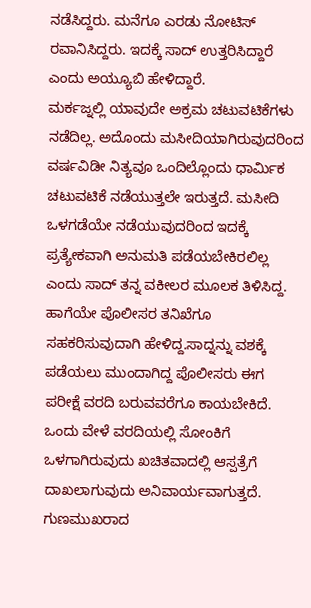ನಡೆಸಿದ್ದರು. ಮನೆಗೂ ಎರಡು ನೋಟಿಸ್ ರವಾನಿಸಿದ್ದರು. ಇದಕ್ಕೆ ಸಾದ್ ಉತ್ತರಿಸಿದ್ದಾರೆ ಎಂದು ಅಯ್ಯೂಬಿ ಹೇಳಿದ್ದಾರೆ.
ಮರ್ಕಜ್ನಲ್ಲಿ ಯಾವುದೇ ಅಕ್ರಮ ಚಟುವಟಿಕೆಗಳು ನಡೆದಿಲ್ಲ. ಅದೊಂದು ಮಸೀದಿಯಾಗಿರುವುದರಿಂದ ವರ್ಷವಿಡೀ ನಿತ್ಯವೂ ಒಂದಿಲ್ಲೊಂದು ಧಾರ್ಮಿಕ ಚಟುವಟಿಕೆ ನಡೆಯುತ್ತಲೇ ಇರುತ್ತದೆ. ಮಸೀದಿ ಒಳಗಡೆಯೇ ನಡೆಯುವುದರಿಂದ ಇದಕ್ಕೆ ಪ್ರತ್ಯೇಕವಾಗಿ ಅನುಮತಿ ಪಡೆಯಬೇಕಿರಲಿಲ್ಲ ಎಂದು ಸಾದ್ ತನ್ನ ವಕೀಲರ ಮೂಲಕ ತಿಳಿಸಿದ್ದ. ಹಾಗೆಯೇ ಪೊಲೀಸರ ತನಿಖೆಗೂ ಸಹಕರಿಸುವುದಾಗಿ ಹೇಳಿದ್ದ.ಸಾದ್ನನ್ನು ವಶಕ್ಕೆ ಪಡೆಯಲು ಮುಂದಾಗಿದ್ದ ಪೊಲೀಸರು ಈಗ ಪರೀಕ್ಷೆ ವರದಿ ಬರುವವರೆಗೂ ಕಾಯಬೇಕಿದೆ. ಒಂದು ವೇಳೆ ವರದಿಯಲ್ಲಿ ಸೋಂಕಿಗೆ ಒಳಗಾಗಿರುವುದು ಖಚಿತವಾದಲ್ಲಿ ಆಸ್ಪತ್ರೆಗೆ ದಾಖಲಾಗುವುದು ಅನಿವಾರ್ಯವಾಗುತ್ತದೆ. ಗುಣಮುಖರಾದ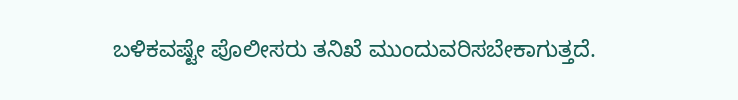ಬಳಿಕವಷ್ಟೇ ಪೊಲೀಸರು ತನಿಖೆ ಮುಂದುವರಿಸಬೇಕಾಗುತ್ತದೆ.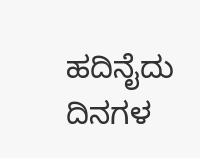ಹದಿನೈದು ದಿನಗಳ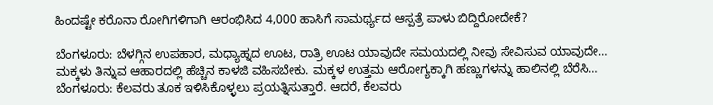ಹಿಂದಷ್ಟೇ ಕರೊನಾ ರೋಗಿಗಳಿಗಾಗಿ ಆರಂಭಿಸಿದ 4,000 ಹಾಸಿಗೆ ಸಾಮರ್ಥ್ಯದ ಆಸ್ಪತ್ರೆ ಪಾಳು ಬಿದ್ದಿರೋದೇಕೆ?

ಬೆಂಗಳೂರು: ಬೆಳಗ್ಗಿನ ಉಪಹಾರ, ಮಧ್ಯಾಹ್ನದ ಊಟ, ರಾತ್ರಿ ಊಟ ಯಾವುದೇ ಸಮಯದಲ್ಲಿ ನೀವು ಸೇವಿಸುವ ಯಾವುದೇ…
ಮಕ್ಕಳು ತಿನ್ನುವ ಆಹಾರದಲ್ಲಿ ಹೆಚ್ಚಿನ ಕಾಳಜಿ ವಹಿಸಬೇಕು. ಮಕ್ಕಳ ಉತ್ತಮ ಆರೋಗ್ಯಕ್ಕಾಗಿ ಹಣ್ಣುಗಳನ್ನು ಹಾಲಿನಲ್ಲಿ ಬೆರೆಸಿ…
ಬೆಂಗಳೂರು: ಕೆಲವರು ತೂಕ ಇಳಿಸಿಕೊಳ್ಳಲು ಪ್ರಯತ್ನಿಸುತ್ತಾರೆ. ಆದರೆ, ಕೆಲವರು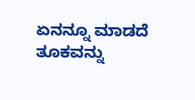ಏನನ್ನೂ ಮಾಡದೆ ತೂಕವನ್ನು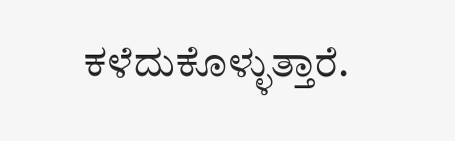ಕಳೆದುಕೊಳ್ಳುತ್ತಾರೆ.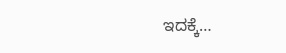ಇದಕ್ಕೆ…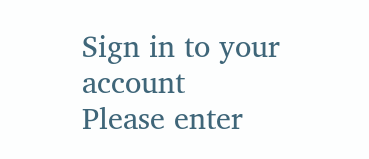Sign in to your account
Please enter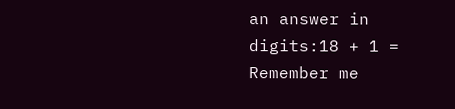an answer in digits:18 + 1 =
Remember me